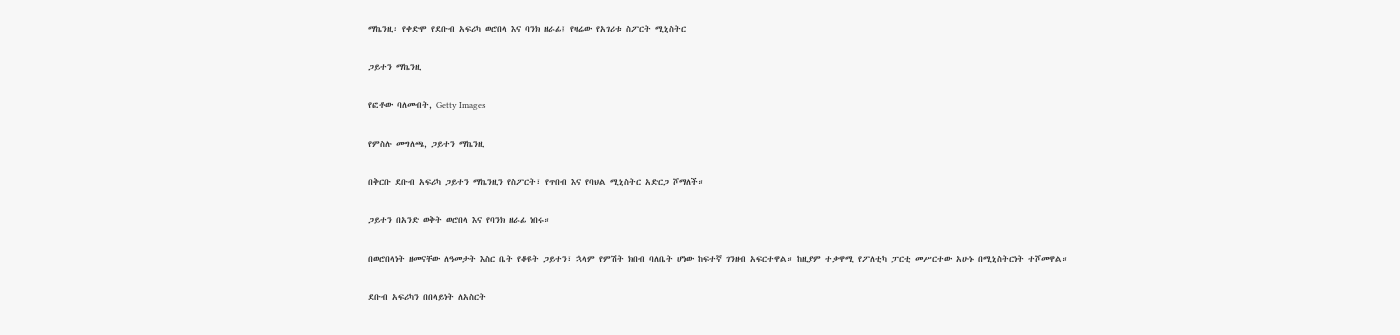ማኬንዚ፡ የቀድሞ የደቡብ አፍሪካ ወሮበላ እና ባንክ ዘራፊ፤ የዛሬው የአገሪቱ ስፖርት ሚኒስትር

ጋይተን ማኬንዚ

የፎቶው ባለመብት, Getty Images

የምስሉ መግለጫ, ጋይተን ማኬንዚ

በቅርቡ ደቡብ አፍሪካ ጋይተን ማኬንዚን የስፖርት፣ የጥበብ እና የባህል ሚኒስትር አድርጋ ሾማለች።

ጋይተን በአንድ ወቅት ወሮበላ እና የባንክ ዘራፊ ነበሩ።

በወሮበላነት ዘመናቸው ለዓመታት እስር ቤት የቆዩት ጋይተን፣ ኋላም የምሽት ክበብ ባለቤት ሆነው ከፍተኛ ገንዘብ አፍርተዋል። ከዚያም ተቃዋሚ የፖለቲካ ፓርቲ መሥርተው አሁኑ በሚኒስትርነት ተሾመዋል።

ደቡብ አፍሪካን በበላይነት ለአስርት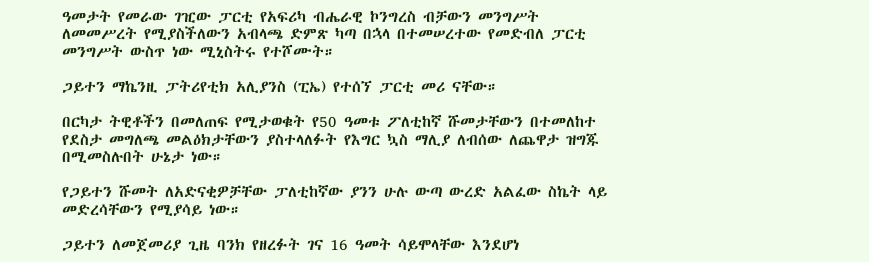ዓመታት የመራው ገዢው ፓርቲ የአፍሪካ ብሔራዊ ኮንግረስ ብቻውን መንግሥት ለመመሥረት የሚያስችለውን አብላጫ ድምጽ ካጣ በኋላ በተመሠረተው የመድብለ ፓርቲ መንግሥት ውስጥ ነው ሚኒስትሩ የተሾሙት።

ጋይተን ማኬንዚ ፓትሪየቲክ አሊያንስ (ፒኤ) የተሰኘ ፓርቲ መሪ ናቸው።

በርካታ ትዊቶችን በመለጠፍ የሚታወቁት የ50 ዓመቱ ፖለቲከኛ ሹመታቸውን በተመለከተ የደስታ መግለጫ መልዕክታቸውን ያስተላለፉት የእግር ኳስ ማሊያ ለብሰው ለጨዋታ ዝግጁ በሚመስሉበት ሁኔታ ነው።

የጋይተን ሹመት ለአድናቂዎቻቸው ፓለቲከኛው ያንን ሁሉ ውጣ ውረድ አልፈው ስኬት ላይ መድረሳቸውን የሚያሳይ ነው።

ጋይተን ለመጀመሪያ ጊዜ ባንክ የዘረፉት ገና 16 ዓመት ሳይሞላቸው እንደሆነ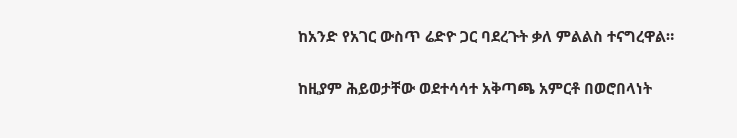ከአንድ የአገር ውስጥ ሬድዮ ጋር ባደረጉት ቃለ ምልልስ ተናግረዋል።

ከዚያም ሕይወታቸው ወደተሳሳተ አቅጣጫ አምርቶ በወሮበላነት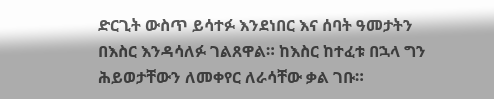ድርጊት ውስጥ ይሳተፉ እንደነበር እና ሰባት ዓመታትን በእስር እንዳሳለፉ ገልጸዋል። ከእስር ከተፈቱ በኋላ ግን ሕይወታቸውን ለመቀየር ለራሳቸው ቃል ገቡ።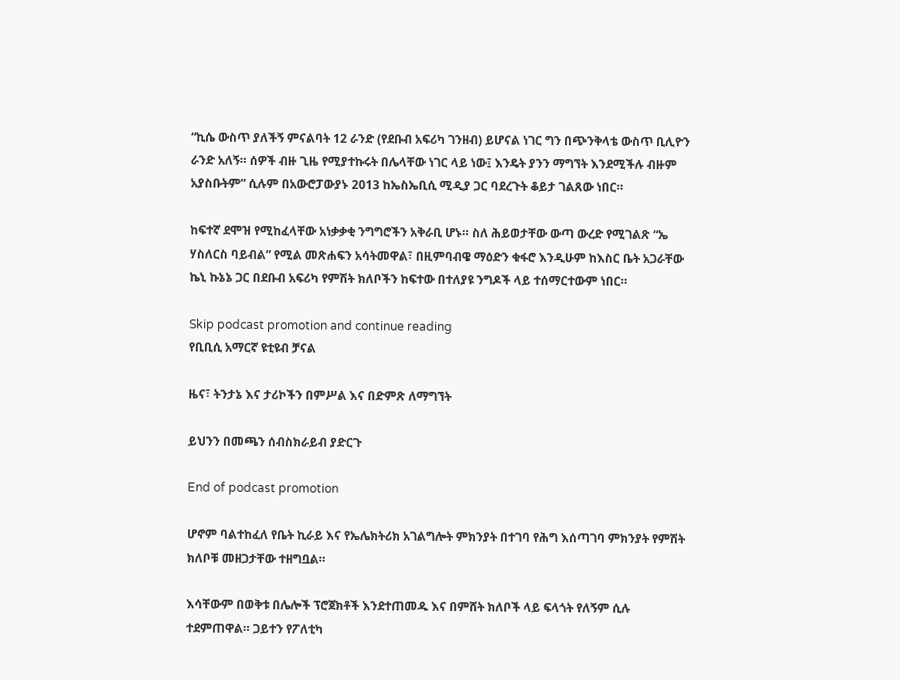“ኪሴ ውስጥ ያለችኝ ምናልባት 12 ራንድ (የደቡብ አፍሪካ ገንዘብ) ይሆናል ነገር ግን በጭንቅላቴ ውስጥ ቢሊዮን ራንድ አለኝ። ሰዎች ብዙ ጊዜ የሚያተኩሩት በሌላቸው ነገር ላይ ነው፤ እንዴት ያንን ማግኘት እንደሚችሉ ብዙም አያስቡትም” ሲሉም በአውሮፓውያኑ 2013 ከኤስኤቢሲ ሚዲያ ጋር ባደረጉት ቆይታ ገልጸው ነበር።

ከፍተኛ ደሞዝ የሚከፈላቸው አነቃቃቂ ንግግሮችን አቅራቢ ሆኑ። ስለ ሕይወታቸው ውጣ ውረድ የሚገልጽ “ኤ ሃስለርስ ባይብል” የሚል መጽሐፍን አሳትመዋል፣ በዚምባብዌ ማዕድን ቁፋሮ እንዲሁም ከእስር ቤት አጋራቸው ኬኒ ኩኔኔ ጋር በደቡብ አፍሪካ የምሽት ክለቦችን ከፍተው በተለያዩ ንግዶች ላይ ተሰማርተውም ነበር።

Skip podcast promotion and continue reading
የቢቢሲ አማርኛ ዩቲዩብ ቻናል

ዜና፣ ትንታኔ እና ታሪኮችን በምሥል እና በድምጽ ለማግኘት

ይህንን በመጫን ሰብስክራይብ ያድርጉ

End of podcast promotion

ሆኖም ባልተከፈለ የቤት ኪራይ እና የኤሌክትሪክ አገልግሎት ምክንያት በተገባ የሕግ እሰጣገባ ምክንያት የምሽት ክለቦቹ መዘጋታቸው ተዘግቧል።

እሳቸውም በወቅቱ በሌሎች ፕሮጀክቶች እንደተጠመዱ እና በምሸት ክለቦች ላይ ፍላጎት የለኝም ሲሉ ተደምጠዋል። ጋይተን የፖለቲካ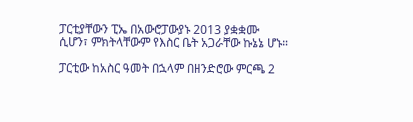ፓርቲያቸውን ፒኤ በአውሮፓውያኑ 2013 ያቋቋሙ ሲሆን፣ ምክትላቸውም የእስር ቤት አጋራቸው ኩኔኔ ሆኑ።

ፓርቲው ከአስር ዓመት በኋላም በዘንድሮው ምርጫ 2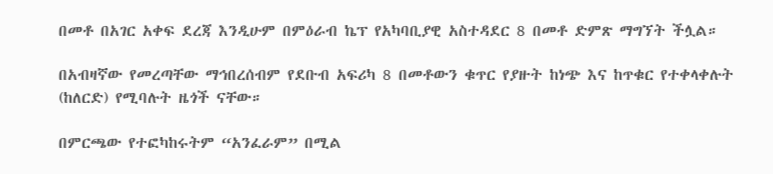በመቶ በአገር አቀፍ ደረጃ እንዲሁም በምዕራብ ኬፕ የአካባቢያዊ አስተዳደር 8 በመቶ ድምጽ ማግኘት ችሏል።

በአብዛኛው የመረጣቸው ማኅበረሰብም የደቡብ አፍሪካ 8 በመቶውን ቁጥር የያዙት ከነጭ እና ከጥቁር የተቀላቀሉት (ከለርድ) የሚባሉት ዜጎች ናቸው።

በምርጫው የተፎካከሩትም “አንፈራም” በሚል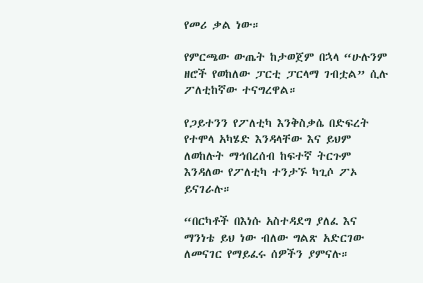የመሪ ቃል ነው።

የምርጫው ውጤት ከታወጀም በኋላ “ሁሉንም ዘሮች የወከለው ፓርቲ ፓርላማ ገብቷል” ሲሉ ፖለቲከኛው ተናግረዋል።

የጋይተንን የፖለቲካ እንቅስቃሴ በድፍረት የተሞላ አካሄድ እንዳላቸው እና ይህም ለወከሉት ማኅበረሰብ ከፍተኛ ትርጉም እንዳለው የፖለቲካ ተንታኙ ካጊሶ ፖኦ ይናገራሉ።

“በርካቶች በእነሱ አስተዳደግ ያለፈ እና ማንነቴ ይህ ነው ብለው ግልጽ አድርገው ለመናገር የማይፈሩ ሰዎችን ያምናሉ።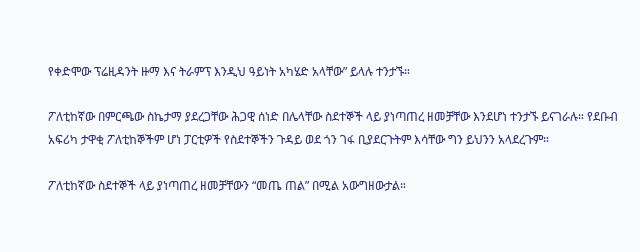የቀድሞው ፕሬዚዳንት ዙማ እና ትራምፕ እንዲህ ዓይነት አካሄድ አላቸው” ይላሉ ተንታኙ።

ፖለቲከኛው በምርጫው ስኬታማ ያደረጋቸው ሕጋዊ ሰነድ በሌላቸው ስደተኞች ላይ ያነጣጠረ ዘመቻቸው እንደሆነ ተንታኙ ይናገራሉ። የደቡብ አፍሪካ ታዋቂ ፖለቲከኞችም ሆነ ፓርቲዎች የስደተኞችን ጉዳይ ወደ ጎን ገፋ ቢያደርጉትም እሳቸው ግን ይህንን አላደረጉም።

ፖለቲከኛው ስደተኞች ላይ ያነጣጠረ ዘመቻቸውን “መጤ ጠል” በሚል አውግዘውታል።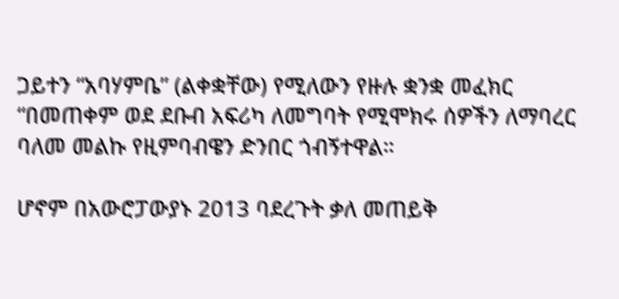ጋይተን “አባሃምቤ” (ልቀቋቸው) የሚለውን የዙሉ ቋንቋ መፈክር “በመጠቀም ወደ ደቡብ አፍሪካ ለመግባት የሚሞክሩ ሰዎችን ለማባረር ባለመ መልኩ የዚምባብዌን ድንበር ጎብኝተዋል።

ሆኖም በአውሮፓውያኑ 2013 ባደረጉት ቃለ መጠይቅ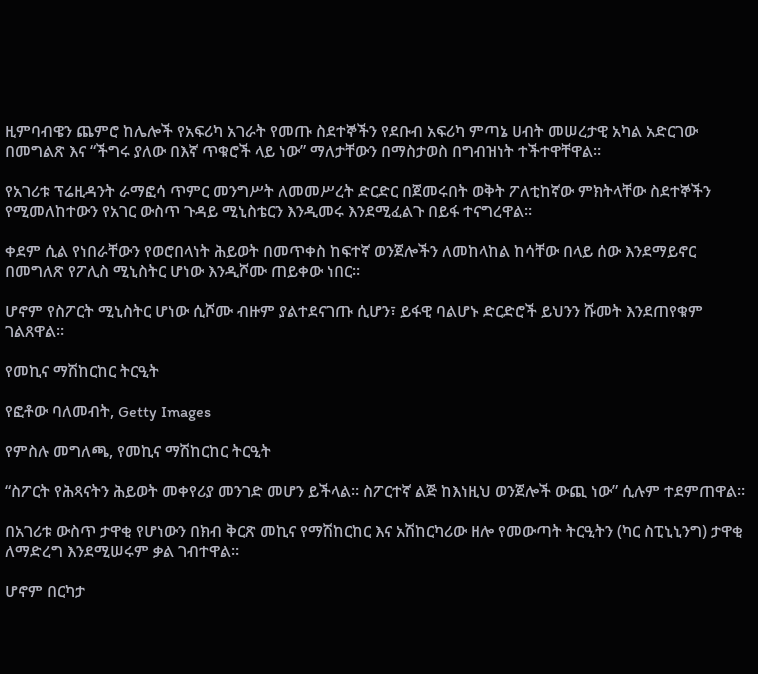ዚምባብዌን ጨምሮ ከሌሎች የአፍሪካ አገራት የመጡ ስደተኞችን የደቡብ አፍሪካ ምጣኔ ሀብት መሠረታዊ አካል አድርገው በመግልጽ እና “ችግሩ ያለው በእኛ ጥቁሮች ላይ ነው” ማለታቸውን በማስታወስ በግብዝነት ተችተዋቸዋል።

የአገሪቱ ፕሬዚዳንት ራማፎሳ ጥምር መንግሥት ለመመሥረት ድርድር በጀመሩበት ወቅት ፖለቲከኛው ምክትላቸው ስደተኞችን የሚመለከተውን የአገር ውስጥ ጉዳይ ሚኒስቴርን እንዲመሩ እንደሚፈልጉ በይፋ ተናግረዋል።

ቀደም ሲል የነበራቸውን የወሮበላነት ሕይወት በመጥቀስ ከፍተኛ ወንጀሎችን ለመከላከል ከሳቸው በላይ ሰው እንደማይኖር በመግለጽ የፖሊስ ሚኒስትር ሆነው እንዲሾሙ ጠይቀው ነበር።

ሆኖም የስፖርት ሚኒስትር ሆነው ሲሾሙ ብዙም ያልተደናገጡ ሲሆን፣ ይፋዊ ባልሆኑ ድርድሮች ይህንን ሹመት እንደጠየቁም ገልጸዋል።

የመኪና ማሽከርከር ትርዒት

የፎቶው ባለመብት, Getty Images

የምስሉ መግለጫ, የመኪና ማሽከርከር ትርዒት

“ስፖርት የሕጻናትን ሕይወት መቀየሪያ መንገድ መሆን ይችላል። ስፖርተኛ ልጅ ከእነዚህ ወንጀሎች ውጪ ነው” ሲሉም ተደምጠዋል።

በአገሪቱ ውስጥ ታዋቂ የሆነውን በክብ ቅርጽ መኪና የማሽከርከር እና አሽከርካሪው ዘሎ የመውጣት ትርዒትን (ካር ስፒኒኒንግ) ታዋቂ ለማድረግ እንደሚሠሩም ቃል ገብተዋል።

ሆኖም በርካታ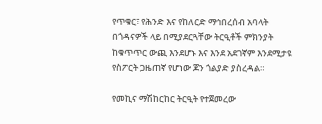የጥቁር፣ የሕንድ እና የከለርድ ማኅበረሰብ አባላት በጎዳናዎች ላይ በሚያደርጓቸው ትርዒቶች ምክንያት ከቁጥጥር ውጪ እንደሆኑ እና እንደ አደገኛም እንደሚታዩ የስፖርት ጋዜጠኛ የሆነው ጆን ጎልያድ ያስረዳል።

የመኪና ማሽከርከር ትርዒት የተጀመረው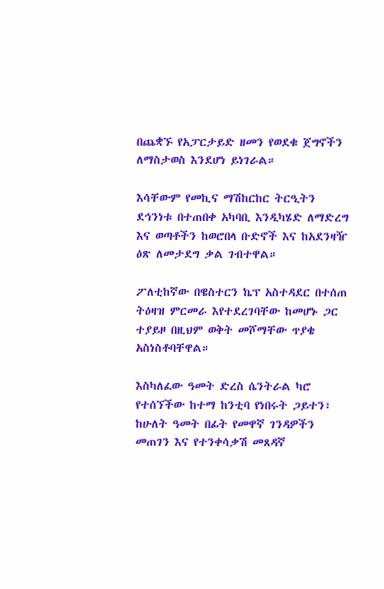በጨቋኙ የአፓርታይድ ዘመን የወደቁ ጀግኖችን ለማስታወስ እንደሆነ ይነገራል።

እሳቸውም የመኪና ማሽከርከር ትርዒትን ደኅንነቱ በተጠበቀ አካባቢ እንዲካሄድ ለማድረግ እና ወጣቶችን ከወሮበላ ቡድኖች እና ከአደንዛዥ ዕጽ ለመታደግ ቃል ገብተዋል።

ፖለቲከኛው በዌስተርን ኬፕ አስተዳደር በተሰጠ ትዕዛዝ ምርመራ እየተደረገባቸው ከመሆኑ ጋር ተያይዞ በዚህም ወቅት መሾማቸው ጥያቄ አስነስቶባቸዋል።

እስካለፈው ዓመት ድረስ ሴንትራል ካሮ የተሰኘችው ከተማ ከንቲባ የነበሩት ጋይተን፣ ከሁለት ዓመት በፊት የመዋኛ ገንዳዎችን መጠገን እና የተንቀሳቃሽ መጸዳኛ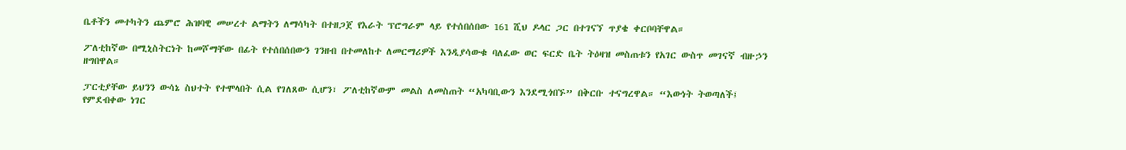ቤቶችን መተካትን ጨምሮ ሕዝባዊ መሠረተ ልማትን ለማሳካት በተዘጋጀ የእራት ፕሮግራም ላይ የተሰበሰበው 161 ሺህ ዶላር ጋር በተገናኘ ጥያቄ ቀርቦባቸዋል።

ፖለቲከኛው በሚኒስትርነት ከመሾማቸው በፊት የተሰበሰበውን ገንዘብ በተመለከተ ለመርማሪዎች እንዲያሳውቁ ባለፈው ወር ፍርድ ቤት ትዕዛዝ መስጠቱን የአገር ውስጥ መገናኛ ብዙኃን ዘግበዋል።

ፓርቲያቸው ይህንን ውሳኔ ስህተት የተሞላበት ሲል የገለጸው ሲሆን፣ ፖለቲከኛውም መልስ ለመስጠት “አካባቢውን እንደሚጎበኙ” በቅርቡ ተናግረዋል። “እውነት ትወጣለች፤ የምደብቀው ነገር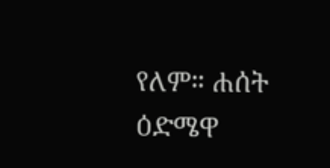የለም። ሐሰት ዕድሜዋ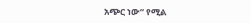አጭር ነው” የሚል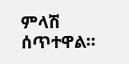ምላሽ ሰጥተዋል።